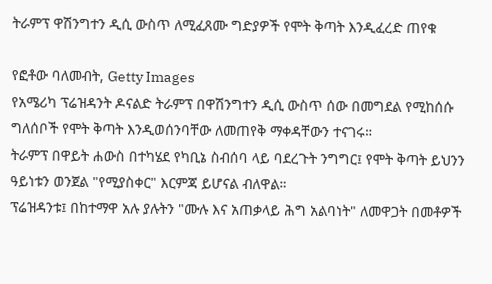ትራምፕ ዋሽንግተን ዲሲ ውስጥ ለሚፈጸሙ ግድያዎች የሞት ቅጣት እንዲፈረድ ጠየቁ

የፎቶው ባለመብት, Getty Images
የአሜሪካ ፕሬዝዳንት ዶናልድ ትራምፕ በዋሽንግተን ዲሲ ውስጥ ሰው በመግደል የሚከሰሱ ግለሰቦች የሞት ቅጣት እንዲወሰንባቸው ለመጠየቅ ማቀዳቸውን ተናገሩ።
ትራምፕ በዋይት ሐውስ በተካሄደ የካቢኔ ስብሰባ ላይ ባደረጉት ንግግር፤ የሞት ቅጣት ይህንን ዓይነቱን ወንጀል "የሚያስቀር" እርምጃ ይሆናል ብለዋል።
ፕሬዝዳንቱ፤ በከተማዋ አሉ ያሉትን "ሙሉ እና አጠቃላይ ሕግ አልባነት" ለመዋጋት በመቶዎች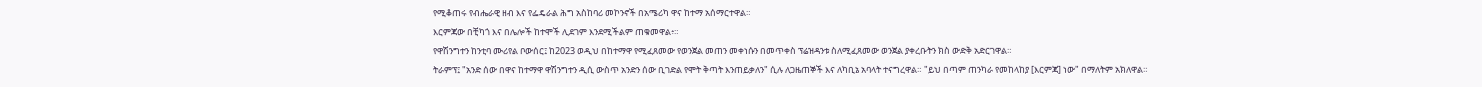የሚቆጠሩ የብሔራዊ ዘብ እና የፌዴራል ሕግ አስከባሪ መኮንኖች በአሜሪካ ዋና ከተማ አሰማርተዋል።
እርምጃው በቺካጎ እና በሌሎች ከተሞች ሊደገም እንደሚችልም ጠቁመዋል፥።
የዋሽንግተን ከንቲባ ሙሪየል ቦውሰር፤ ከ2023 ወዲህ በከተማዋ የሚፈጸመው የወንጀል መጠን መቀነሱን በመጥቀስ ፕሬዝዳንቱ ስለሚፈጸመው ወንጀል ያቀረቡትን ክስ ውድቅ አድርገዋል።
ትራምፕ፤ "አንድ ሰው በዋና ከተማዋ ዋሽንግተን ዲሲ ውስጥ አንድን ሰው ቢገድል የሞት ቅጣት እንጠይቃለን" ሲሉ ለጋዜጠኞች እና ለካቢኔ አባላት ተናግረዋል። "ይህ በጣም ጠንካራ የመከላከያ [እርምጃ] ነው" በማለትም አክለዋል።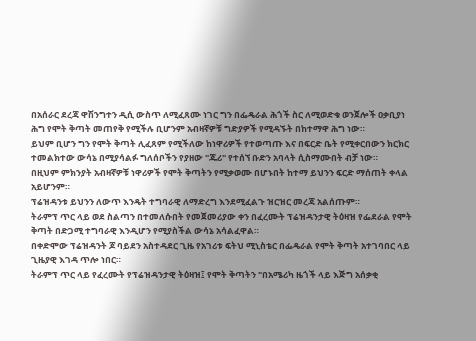በአሰራር ደረጃ ዋሽንግተን ዲሲ ውስጥ ለሚፈጸሙ ነገር ግን በፌዴራል ሕጎች ስር ለሚወድቁ ወንጀሎች ዐቃቢያነ ሕግ የሞት ቅጣት መጠየቅ የሚችሉ ቢሆንም አብዛኛዎቹ ግድያዎች የሚዳኙት በከተማዋ ሕግ ነው።
ይህም ቢሆን ግን የሞት ቅጣት ሊፈጸም የሚችለው ከነዋሪዎች የተወጣጡ እና በፍርድ ቤት የሚቀርበውን ክርክር ተመልክተው ውሳኔ በሚያሳልፉ ግለሰቦችን የያዘው "ጁሪ" የተሰኘ ቡድን አባላት ሲስማሙበት ብቻ ነው።
በዚህም ምክንያት አብዛኛዎቹ ነዋሪዎች የሞት ቅጣትን የሚቃወሙ በሆኑበት ከተማ ይህንን ፍርድ ማሰጠት ቀላል አይሆንም።
ፕሬዝዳንቱ ይህንን ለውጥ እንዴት ተግባራዊ ለማድረግ እንደሚፈልጉ ዝርዝር መረጃ አልሰጡም።
ትራምፕ ጥር ላይ ወደ ስልጣን በተመለሱበት የመጀመሪያው ቀን በፈረሙት ፕሬዝዳንታዊ ትዕዛዝ የፌደራል የሞት ቅጣት በድጋሚ ተግባራዊ እንዲሆን የሚያስችል ውሳኔ አሳልፈዋል።
በቀድሞው ፕሬዝዳንት ጆ ባይደን አስተዳደር ጊዜ የአገሪቱ ፍትህ ሚኒስቴር በፌዴራል የሞት ቅጣት አተገባበር ላይ ጊዜያዊ እገዳ ጥሎ ነበር።
ትራምፕ ጥር ላይ የፈረሙት የፕሬዝዳንታዊ ትዕዛዝ፤ የሞት ቅጣትን "በአሜሪካ ዜጎች ላይ እጅግ አሰቃቂ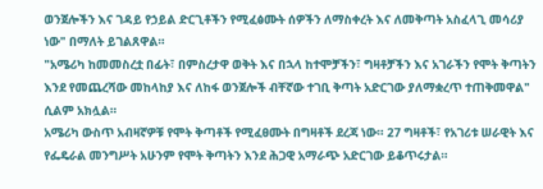ወንጀሎችን እና ገዳይ የኃይል ድርጊቶችን የሚፈፅሙት ሰዎችን ለማስቀረት እና ለመቅጣት አስፈላጊ መሳሪያ ነው" በማለት ይገልጸዋል።
"አሜሪካ ከመመስረቷ በፊት፣ በምስረታዋ ወቅት እና በኋላ ከተሞቻችን፣ ግዛቶቻችን እና አገራችን የሞት ቅጣትን እንደ የመጨረሻው መከላከያ እና ለከፋ ወንጀሎች ብቸኛው ተገቢ ቅጣት አድርገው ያለማቋረጥ ተጠቅመዋል" ሲልም አክሏል።
አሜሪካ ውስጥ አብዛኛዎቹ የሞት ቅጣቶች የሚፈፀሙት በግዛቶች ደረጃ ነው። 27 ግዛቶች፣ የአገሪቱ ሠራዊት እና የፌዴራል መንግሥት አሁንም የሞት ቅጣትን እንደ ሕጋዊ አማራጭ አድርገው ይቆጥሩታል።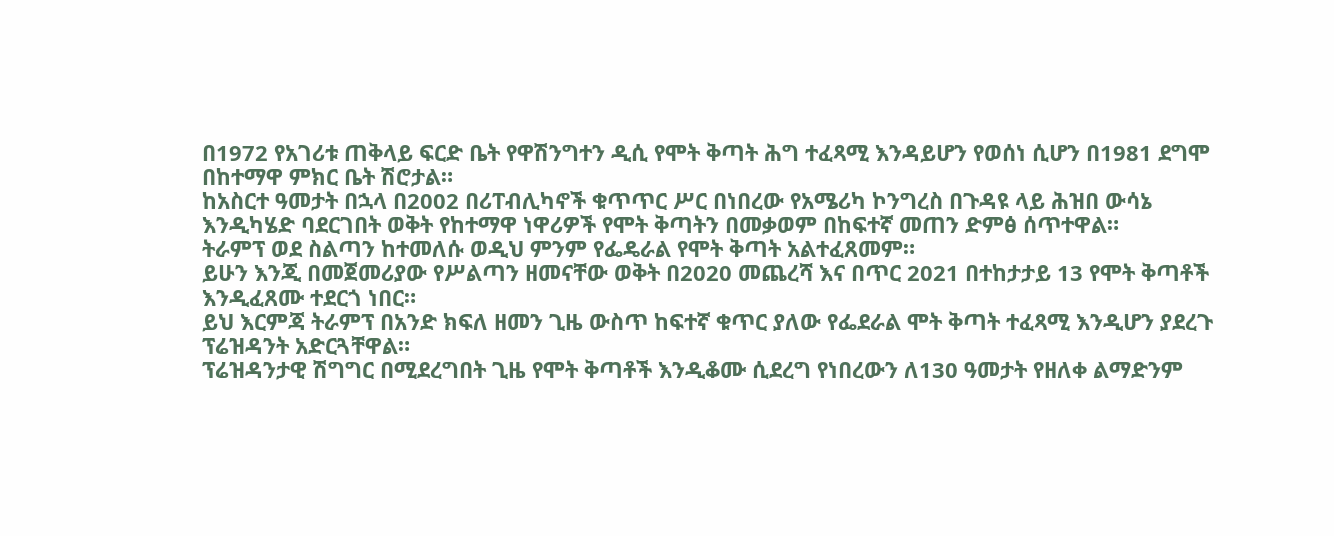በ1972 የአገሪቱ ጠቅላይ ፍርድ ቤት የዋሽንግተን ዲሲ የሞት ቅጣት ሕግ ተፈጻሚ እንዳይሆን የወሰነ ሲሆን በ1981 ደግሞ በከተማዋ ምክር ቤት ሽሮታል።
ከአስርተ ዓመታት በኋላ በ2002 በሪፐብሊካኖች ቁጥጥር ሥር በነበረው የአሜሪካ ኮንግረስ በጉዳዩ ላይ ሕዝበ ውሳኔ እንዲካሄድ ባደርገበት ወቅት የከተማዋ ነዋሪዎች የሞት ቅጣትን በመቃወም በከፍተኛ መጠን ድምፅ ሰጥተዋል።
ትራምፕ ወደ ስልጣን ከተመለሱ ወዲህ ምንም የፌዴራል የሞት ቅጣት አልተፈጸመም።
ይሁን እንጂ በመጀመሪያው የሥልጣን ዘመናቸው ወቅት በ2020 መጨረሻ እና በጥር 2021 በተከታታይ 13 የሞት ቅጣቶች እንዲፈጸሙ ተደርጎ ነበር።
ይህ እርምጃ ትራምፕ በአንድ ክፍለ ዘመን ጊዜ ውስጥ ከፍተኛ ቁጥር ያለው የፌደራል ሞት ቅጣት ተፈጻሚ እንዲሆን ያደረጉ ፕሬዝዳንት አድርጓቸዋል።
ፕሬዝዳንታዊ ሽግግር በሚደረግበት ጊዜ የሞት ቅጣቶች እንዲቆሙ ሲደረግ የነበረውን ለ130 ዓመታት የዘለቀ ልማድንም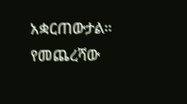አቋርጠውታል።
የመጨረሻው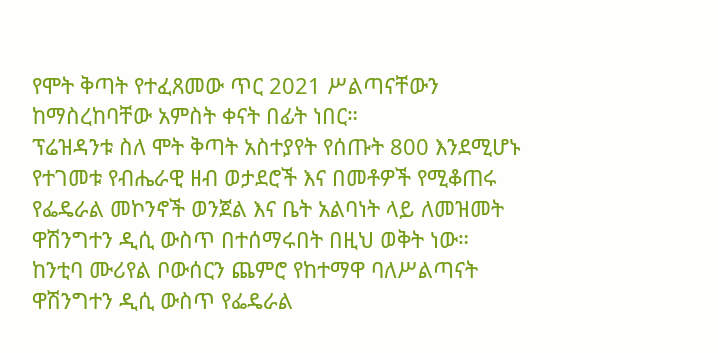የሞት ቅጣት የተፈጸመው ጥር 2021 ሥልጣናቸውን ከማስረከባቸው አምስት ቀናት በፊት ነበር።
ፕሬዝዳንቱ ስለ ሞት ቅጣት አስተያየት የሰጡት 800 እንደሚሆኑ የተገመቱ የብሔራዊ ዘብ ወታደሮች እና በመቶዎች የሚቆጠሩ የፌዴራል መኮንኖች ወንጀል እና ቤት አልባነት ላይ ለመዝመት ዋሽንግተን ዲሲ ውስጥ በተሰማሩበት በዚህ ወቅት ነው።
ከንቲባ ሙሪየል ቦውሰርን ጨምሮ የከተማዋ ባለሥልጣናት ዋሽንግተን ዲሲ ውስጥ የፌዴራል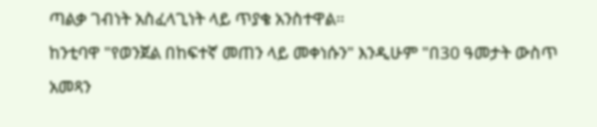ጣልቃ ገብነት አስፈላጊነት ላይ ጥያቄ አንስተዋል።
ከንቲባዋ "የወንጀል በከፍተኛ መጠን ላይ መቀነሱን" እንዲሁም "በ30 ዓመታት ውስጥ አመጻን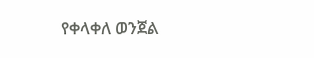የቀላቀለ ወንጀል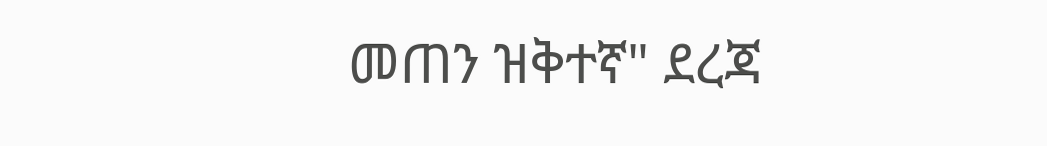መጠን ዝቅተኛ" ደረጃ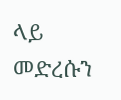ላይ መድረሱን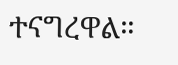ተናግረዋል።